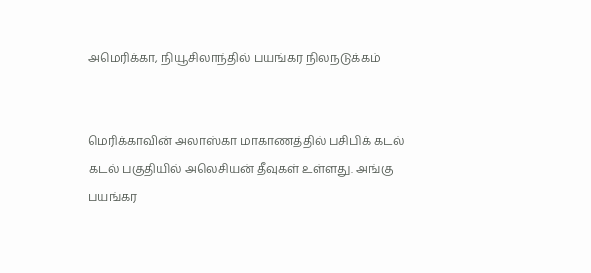அமெரிக்கா, நியூசிலாந்தில் பயங்கர நிலநடுக்கம்


மெரிக்காவின் அலாஸ்கா மாகாணத்தில் பசிபிக் கடல் கடல் பகுதியில் அலெசியன் தீவுகள் உள்ளது. அங்கு பயங்கர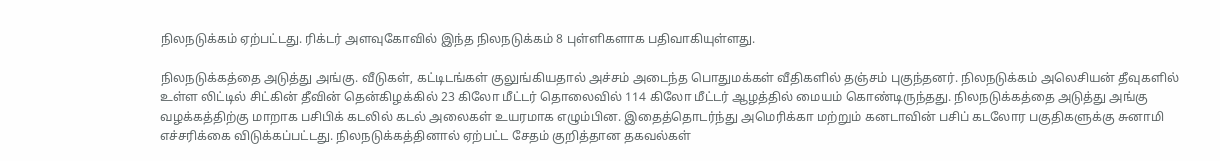நிலநடுக்கம் ஏற்பட்டது. ரிக்டர் அளவுகோவில் இந்த நிலநடுக்கம் 8 புள்ளிகளாக பதிவாகியுள்ளது.

நிலநடுக்கத்தை அடுத்து அங்கு. வீடுகள், கட்டிடங்கள் குலுங்கியதால் அச்சம் அடைந்த பொதுமக்கள் வீதிகளில் தஞ்சம் புகுந்தனர். நிலநடுக்கம் அலெசியன் தீவுகளில் உள்ள லிட்டில் சிட்கின் தீவின் தென்கிழக்கில் 23 கிலோ மீட்டர் தொலைவில் 114 கிலோ மீட்டர் ஆழத்தில் மையம் கொண்டிருந்தது. நிலநடுக்கத்தை அடுத்து அங்கு வழக்கத்திற்கு மாறாக பசிபிக் கடலில் கடல் அலைகள் உயரமாக எழும்பின. இதைத்தொடர்ந்து அமெரிக்கா மற்றும் கனடாவின் பசிப் கடலோர பகுதிகளுக்கு சுனாமி எச்சரிக்கை விடுக்கப்பட்டது. நிலநடுக்கத்தினால் ஏற்பட்ட சேதம் குறித்தான தகவல்கள்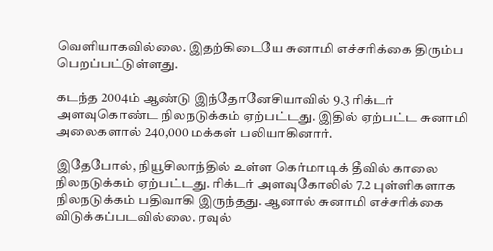வெளியாகவில்லை. இதற்கிடையே சுனாமி எச்சரிக்கை திரும்ப பெறப்பட்டுள்ளது.

கடந்த 2004ம் ஆண்டு இந்தோனேசியாவில் 9.3 ரிக்டர் அளவுகொண்ட நிலநடுக்கம் ஏற்பட்டது. இதில் ஏற்பட்ட சுனாமி அலைகளால் 240,000 மக்கள் பலியாகினார்.

இதேபோல், நியூசிலாந்தில் உள்ள கெர்மாடிக் தீவில் காலை நிலநடுக்கம் ஏற்பட்டது. ரிக்டர் அளவுகோலில் 7.2 புள்ளிகளாக நிலநடுக்கம் பதிவாகி இருந்தது. ஆனால் சுனாமி எச்சரிக்கை விடுக்கப்படவில்லை. ரவுல்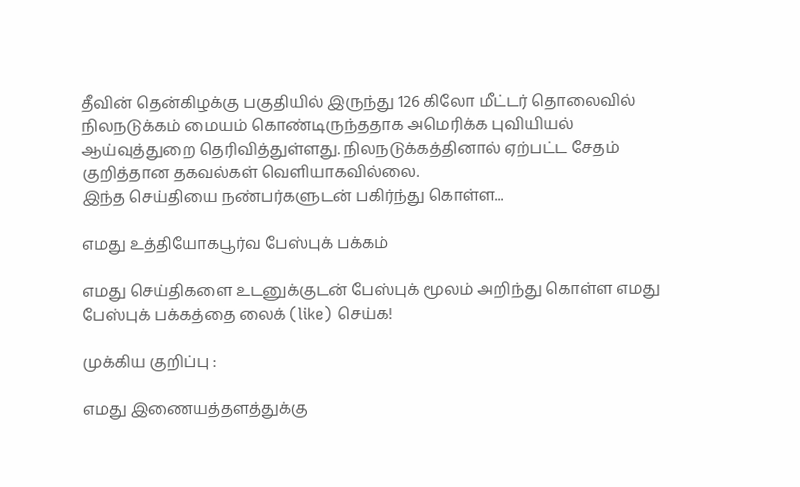தீவின் தென்கிழக்கு பகுதியில் இருந்து 126 கிலோ மீட்டர் தொலைவில் நிலநடுக்கம் மையம் கொண்டிருந்ததாக அமெரிக்க புவியியல் ஆய்வுத்துறை தெரிவித்துள்ளது. நிலநடுக்கத்தினால் ஏற்பட்ட சேதம் குறித்தான தகவல்கள் வெளியாகவில்லை.
இந்த செய்தியை நண்பர்களுடன் பகிர்ந்து கொள்ள...

எமது உத்தியோகபூர்வ பேஸ்புக் பக்கம்

எமது செய்திகளை உடனுக்குடன் பேஸ்புக் மூலம் அறிந்து கொள்ள எமது பேஸ்புக் பக்கத்தை லைக் (like) செய்க!

முக்கிய குறிப்பு :

எமது இணையத்தளத்துக்கு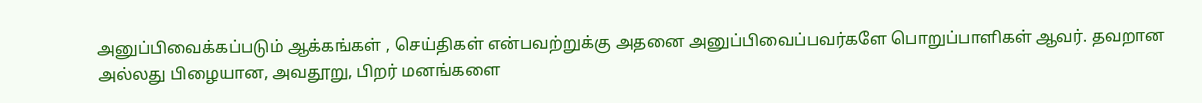அனுப்பிவைக்கப்படும் ஆக்கங்கள் , செய்திகள் என்பவற்றுக்கு அதனை அனுப்பிவைப்பவர்களே பொறுப்பாளிகள் ஆவர். தவறான அல்லது பிழையான, அவதூறு, பிறர் மனங்களை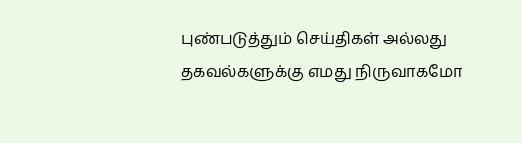புண்படுத்தும் செய்திகள் அல்லது தகவல்களுக்கு எமது நிருவாகமோ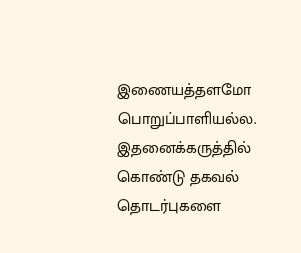இணையத்தளமோ பொறுப்பாளியல்ல. இதனைக்கருத்தில் கொண்டு தகவல் தொடர்புகளை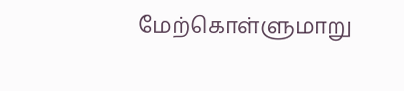மேற்கொள்ளுமாறு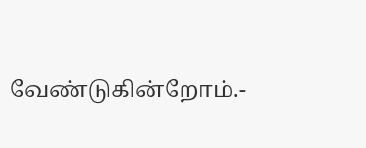வேண்டுகின்றோம்.-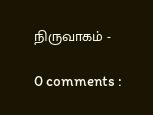நிருவாகம் -

0 comments :